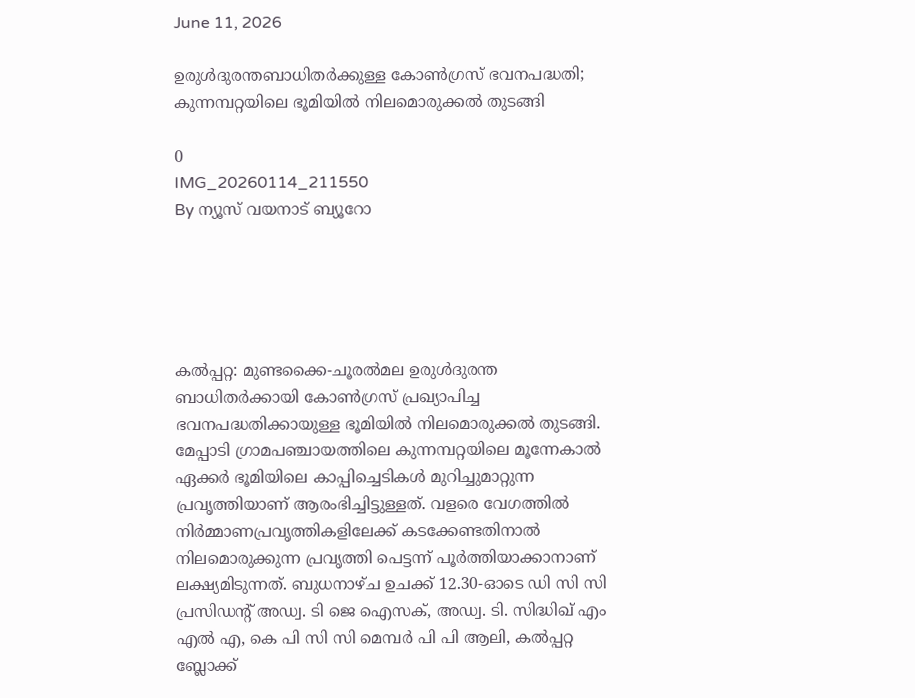June 11, 2026

ഉരുള്‍ദുരന്തബാധിതര്‍ക്കുള്ള കോണ്‍ഗ്രസ് ഭവനപദ്ധതി;  കുന്നമ്പറ്റയിലെ ഭൂമിയില്‍ നിലമൊരുക്കല്‍ തുടങ്ങി

0
IMG_20260114_211550
By ന്യൂസ് വയനാട് ബ്യൂറോ





കല്‍പ്പറ്റ: മുണ്ടക്കൈ-ചൂരല്‍മല ഉരുള്‍ദുരന്ത ബാധിതര്‍ക്കായി കോണ്‍ഗ്രസ് പ്രഖ്യാപിച്ച ഭവനപദ്ധതിക്കായുള്ള ഭൂമിയില്‍ നിലമൊരുക്കല്‍ തുടങ്ങി. മേപ്പാടി ഗ്രാമപഞ്ചായത്തിലെ കുന്നമ്പറ്റയിലെ മൂന്നേകാല്‍ ഏക്കര്‍ ഭൂമിയിലെ കാപ്പിച്ചെടികള്‍ മുറിച്ചുമാറ്റുന്ന പ്രവൃത്തിയാണ് ആരംഭിച്ചിട്ടുള്ളത്. വളരെ വേഗത്തില്‍ നിര്‍മ്മാണപ്രവൃത്തികളിലേക്ക് കടക്കേണ്ടതിനാല്‍ നിലമൊരുക്കുന്ന പ്രവൃത്തി പെട്ടന്ന് പൂര്‍ത്തിയാക്കാനാണ് ലക്ഷ്യമിടുന്നത്. ബുധനാഴ്ച ഉചക്ക് 12.30-ഓടെ ഡി സി സി പ്രസിഡന്റ് അഡ്വ. ടി ജെ ഐസക്, അഡ്വ. ടി. സിദ്ധിഖ് എം എല്‍ എ, കെ പി സി സി മെമ്പര്‍ പി പി ആലി, കല്‍പ്പറ്റ ബ്ലോക്ക്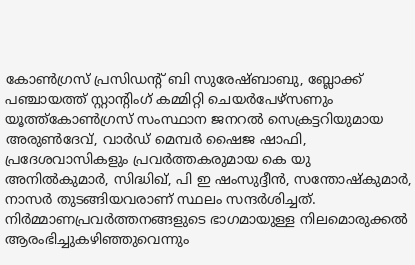കോണ്‍ഗ്രസ് പ്രസിഡന്റ് ബി സുരേഷ്ബാബു, ബ്ലോക്ക് പഞ്ചായത്ത് സ്റ്റാന്റിംഗ് കമ്മിറ്റി ചെയര്‍പേഴ്‌സണും യൂത്ത്‌കോണ്‍ഗ്രസ് സംസ്ഥാന ജനറല്‍ സെക്രട്ടറിയുമായ അരുണ്‍ദേവ്, വാര്‍ഡ് മെമ്പര്‍ ഷൈജ ഷാഫി, പ്രദേശവാസികളും പ്രവര്‍ത്തകരുമായ കെ യു അനില്‍കുമാര്‍, സിദ്ധിഖ്, പി ഇ ഷംസുദ്ദീന്‍, സന്തോഷ്‌കുമാര്‍, നാസര്‍ തുടങ്ങിയവരാണ് സ്ഥലം സന്ദര്‍ശിച്ചത്. നിര്‍മ്മാണപ്രവര്‍ത്തനങ്ങളുടെ ഭാഗമായുള്ള നിലമൊരുക്കല്‍ ആരംഭിച്ചുകഴിഞ്ഞുവെന്നും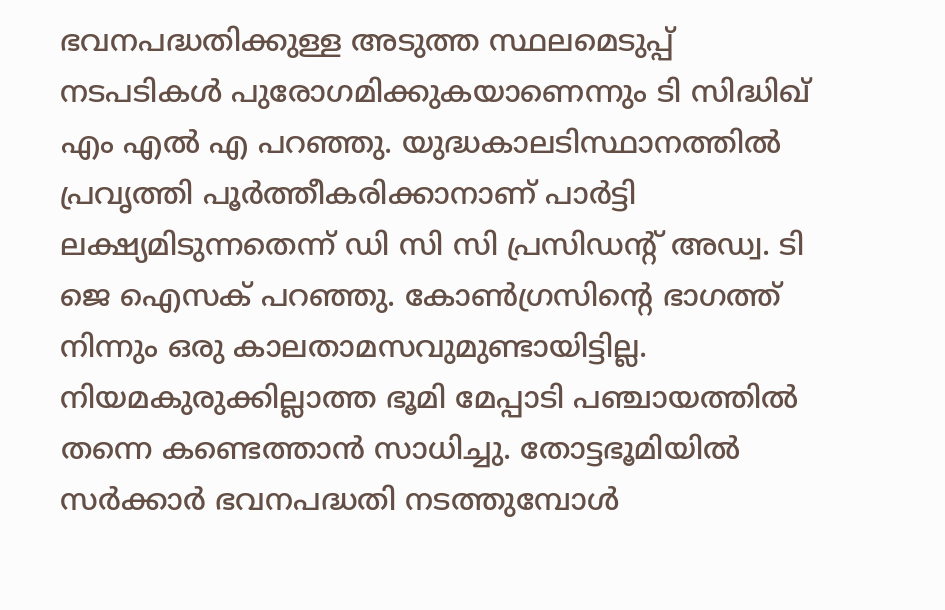ഭവനപദ്ധതിക്കുള്ള അടുത്ത സ്ഥലമെടുപ്പ് നടപടികള്‍ പുരോഗമിക്കുകയാണെന്നും ടി സിദ്ധിഖ് എം എല്‍ എ പറഞ്ഞു. യുദ്ധകാലടിസ്ഥാനത്തില്‍ പ്രവൃത്തി പൂര്‍ത്തീകരിക്കാനാണ് പാര്‍ട്ടി ലക്ഷ്യമിടുന്നതെന്ന് ഡി സി സി പ്രസിഡന്റ് അഡ്വ. ടി ജെ ഐസക് പറഞ്ഞു. കോണ്‍ഗ്രസിന്റെ ഭാഗത്ത് നിന്നും ഒരു കാലതാമസവുമുണ്ടായിട്ടില്ല. നിയമകുരുക്കില്ലാത്ത ഭൂമി മേപ്പാടി പഞ്ചായത്തില്‍ തന്നെ കണ്ടെത്താന്‍ സാധിച്ചു. തോട്ടഭൂമിയില്‍ സര്‍ക്കാര്‍ ഭവനപദ്ധതി നടത്തുമ്പോള്‍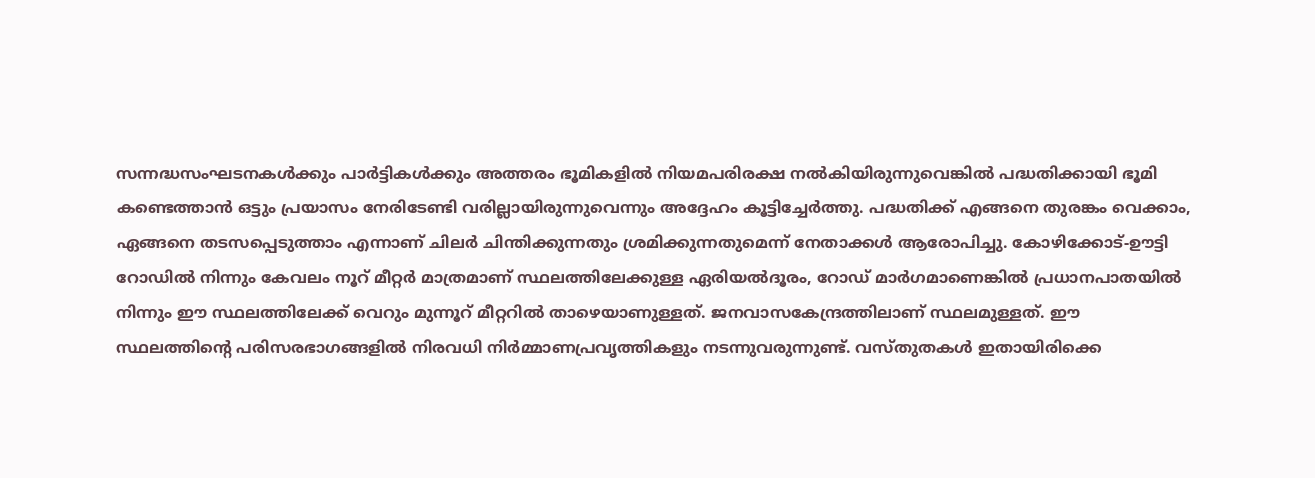സന്നദ്ധസംഘടനകള്‍ക്കും പാര്‍ട്ടികള്‍ക്കും അത്തരം ഭൂമികളില്‍ നിയമപരിരക്ഷ നല്‍കിയിരുന്നുവെങ്കില്‍ പദ്ധതിക്കായി ഭൂമി കണ്ടെത്താന്‍ ഒട്ടും പ്രയാസം നേരിടേണ്ടി വരില്ലായിരുന്നുവെന്നും അദ്ദേഹം കൂട്ടിച്ചേര്‍ത്തു. പദ്ധതിക്ക് എങ്ങനെ തുരങ്കം വെക്കാം, ഏങ്ങനെ തടസപ്പെടുത്താം എന്നാണ് ചിലര്‍ ചിന്തിക്കുന്നതും ശ്രമിക്കുന്നതുമെന്ന് നേതാക്കള്‍ ആരോപിച്ചു. കോഴിക്കോട്-ഊട്ടി റോഡില്‍ നിന്നും കേവലം നൂറ് മീറ്റര്‍ മാത്രമാണ് സ്ഥലത്തിലേക്കുള്ള ഏരിയല്‍ദൂരം, റോഡ് മാര്‍ഗമാണെങ്കില്‍ പ്രധാനപാതയില്‍ നിന്നും ഈ സ്ഥലത്തിലേക്ക് വെറും മുന്നൂറ് മീറ്ററില്‍ താഴെയാണുള്ളത്. ജനവാസകേന്ദ്രത്തിലാണ് സ്ഥലമുള്ളത്. ഈ സ്ഥലത്തിന്റെ പരിസരഭാഗങ്ങളില്‍ നിരവധി നിര്‍മ്മാണപ്രവൃത്തികളും നടന്നുവരുന്നുണ്ട്. വസ്തുതകള്‍ ഇതായിരിക്കെ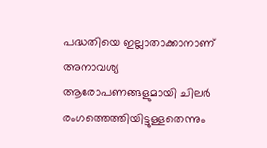പദ്ധതിയെ ഇല്ലാതാക്കാനാണ് അനാവശ്യ ആരോപണങ്ങളുമായി ചിലര്‍ രംഗത്തെത്തിയിട്ടുള്ളതെന്നും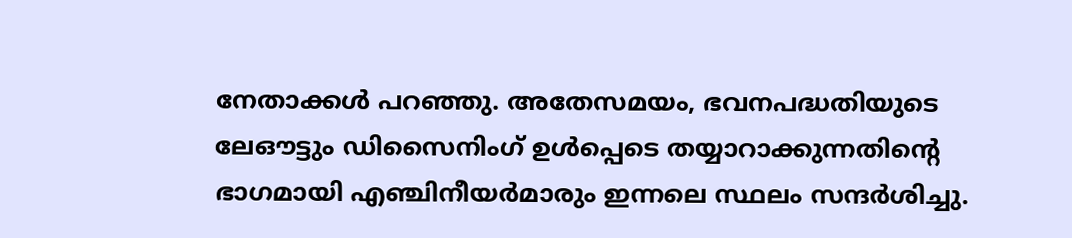നേതാക്കള്‍ പറഞ്ഞു. അതേസമയം, ഭവനപദ്ധതിയുടെ ലേഔട്ടും ഡിസൈനിംഗ് ഉള്‍പ്പെടെ തയ്യാറാക്കുന്നതിന്റെ ഭാഗമായി എഞ്ചിനീയര്‍മാരും ഇന്നലെ സ്ഥലം സന്ദര്‍ശിച്ചു.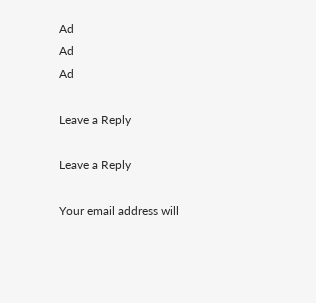Ad
Ad
Ad

Leave a Reply

Leave a Reply

Your email address will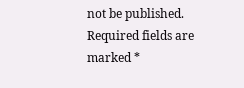not be published. Required fields are marked *